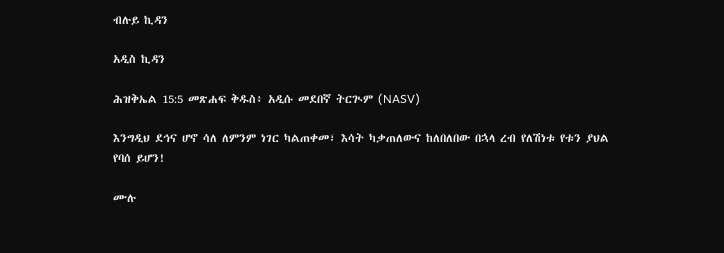ብሉይ ኪዳን

አዲስ ኪዳን

ሕዝቅኤል 15:5 መጽሐፍ ቅዱስ፥ አዲሱ መደበኛ ትርጒም (NASV)

እንግዲህ ደኅና ሆኖ ሳለ ለምንም ነገር ካልጠቀመ፣ እሳት ካቃጠለውና ከለበለበው በኋላ ረብ የለሽነቱ የቱን ያህል የባሰ ይሆን!

ሙሉ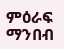ምዕራፍ ማንበብ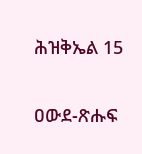ሕዝቅኤል 15

ዐውደ-ጽሑፍ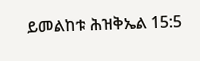ይመልከቱ ሕዝቅኤል 15:5